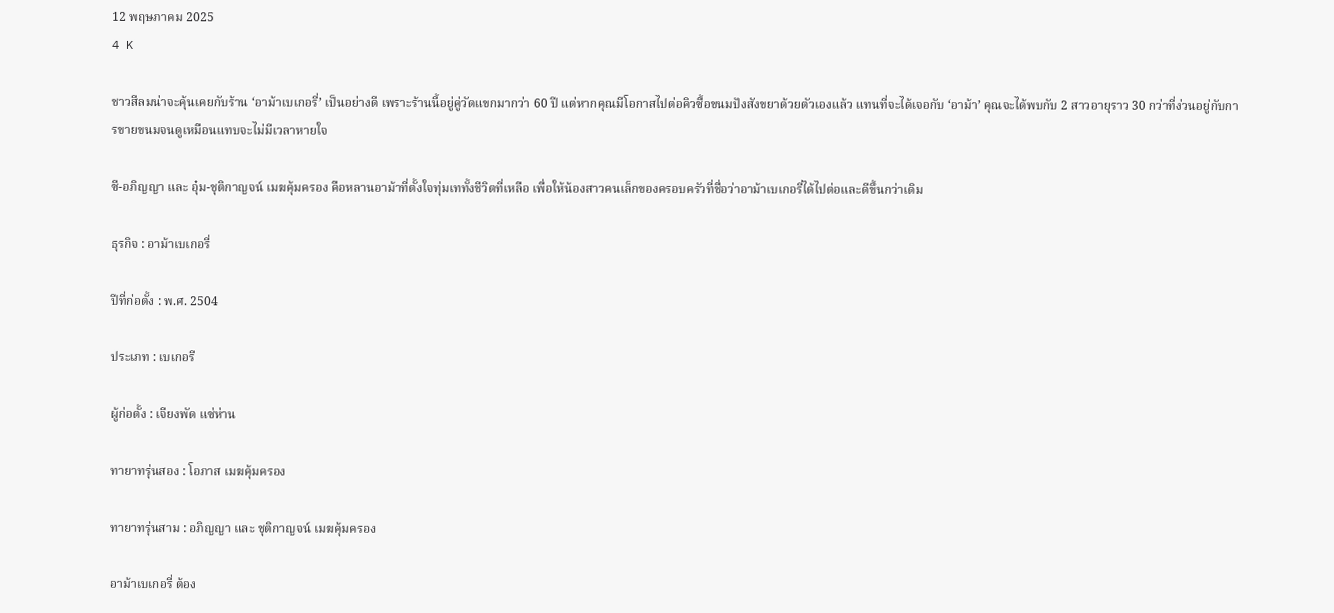12 พฤษภาคม 2025
4 K

ชาวสีลมน่าจะคุ้นเคยกับร้าน ‘อาม้าเบเกอรี่’ เป็นอย่างดี เพราะร้านนี้อยู่คู่วัดแขกมากว่า 60 ปี แต่หากคุณมีโอกาสไปต่อคิวซื้อขนมปังสังขยาด้วยตัวเองแล้ว แทนที่จะได้เจอกับ ‘อาม้า’ คุณจะได้พบกับ 2 สาวอายุราว 30 กว่าที่ง่วนอยู่กับการขายขนมจนดูเหมือนแทบจะไม่มีเวลาหายใจ

ซี-อภิญญา และ อุ๋ม-ชุติกาญจน์ เมฆคุ้มครอง คือหลานอาม้าที่ตั้งใจทุ่มเททั้งชีวิตที่เหลือ เพื่อให้น้องสาวคนเล็กของครอบครัวที่ชื่อว่าอาม้าเบเกอรี่ได้ไปต่อและดีขึ้นกว่าเดิม

ธุรกิจ : อาม้าเบเกอรี่

ปีที่ก่อตั้ง : พ.ศ. 2504

ประเภท : เบเกอรี

ผู้ก่อตั้ง : เจียงพัด แซ่ห่าน

ทายาทรุ่นสอง : โอภาส เมฆคุ้มครอง

ทายาทรุ่นสาม : อภิญญา และ ชุติกาญจน์ เมฆคุ้มครอง

อาม้าเบเกอรี่ ต้อง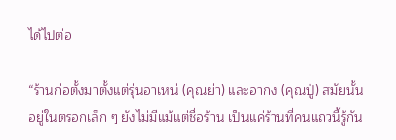ได้ไปต่อ

“ร้านก่อตั้งมาตั้งแต่รุ่นอาเหน่ (คุณย่า) และอากง (คุณปู่) สมัยนั้นอยู่ในตรอกเล็ก ๆ ยังไม่มีแม้แต่ชื่อร้าน เป็นแค่ร้านที่คนแถวนี้รู้กัน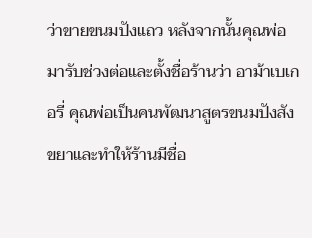ว่าขายขนมปังแถว หลังจากนั้นคุณพ่อมารับช่วงต่อและตั้งชื่อร้านว่า อาม้าเบเกอรี่ คุณพ่อเป็นคนพัฒนาสูตรขนมปังสังขยาและทำให้ร้านมีชื่อ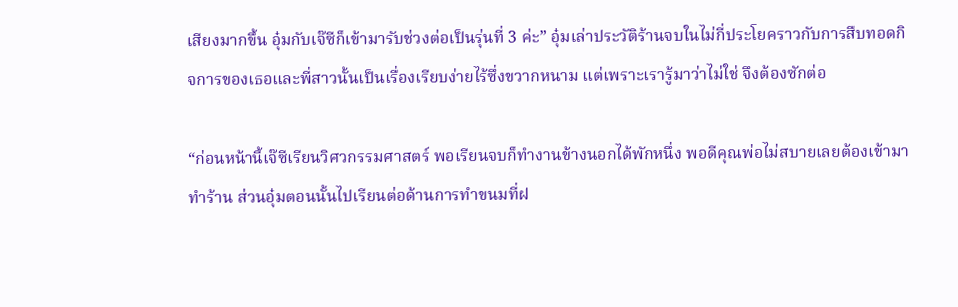เสียงมากขึ้น อุ๋มกับเจ๊ซีก็เข้ามารับช่วงต่อเป็นรุ่นที่ 3 ค่ะ” อุ๋มเล่าประวัติร้านจบในไม่กี่ประโยคราวกับการสืบทอดกิจการของเธอและพี่สาวนั้นเป็นเรื่องเรียบง่ายไร้ซึ่งขวากหนาม แต่เพราะเรารู้มาว่าไม่ใช่ จึงต้องซักต่อ

“ก่อนหน้านี้เจ๊ซีเรียนวิศวกรรมศาสตร์ พอเรียนจบก็ทำงานข้างนอกได้พักหนึ่ง พอดีคุณพ่อไม่สบายเลยต้องเข้ามาทำร้าน ส่วนอุ๋มตอนนั้นไปเรียนต่อด้านการทำขนมที่ฝ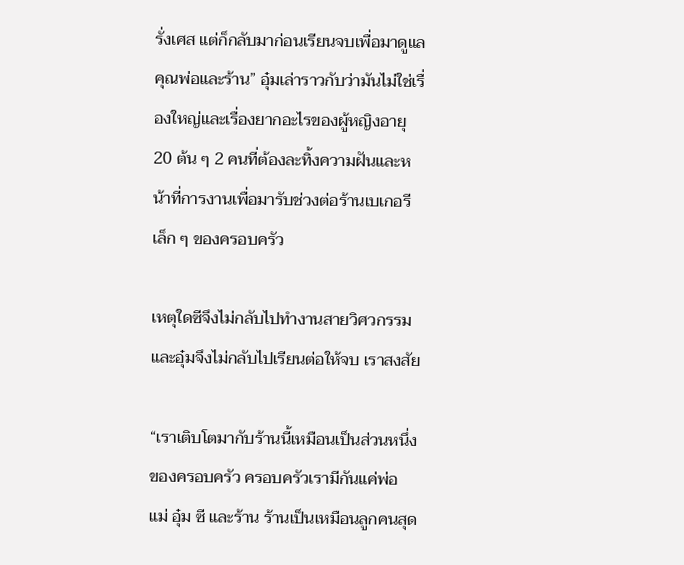รั่งเศส แต่ก็กลับมาก่อนเรียนจบเพื่อมาดูแลคุณพ่อและร้าน” อุ๋มเล่าราวกับว่ามันไม่ใช่เรื่องใหญ่และเรื่องยากอะไรของผู้หญิงอายุ 20 ต้น ๆ 2 คนที่ต้องละทิ้งความฝันและหน้าที่การงานเพื่อมารับช่วงต่อร้านเบเกอรีเล็ก ๆ ของครอบครัว

เหตุใดซีจึงไม่กลับไปทำงานสายวิศวกรรม และอุ๋มจึงไม่กลับไปเรียนต่อให้จบ เราสงสัย

“เราเติบโตมากับร้านนี้เหมือนเป็นส่วนหนึ่งของครอบครัว ครอบครัวเรามีกันแค่พ่อ แม่ อุ๋ม ซี และร้าน ร้านเป็นเหมือนลูกคนสุด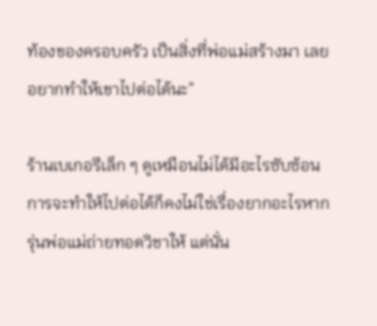ท้องของครอบครัว เป็นสิ่งที่พ่อแม่สร้างมา เลยอยากทำให้เขาไปต่อได้นะ”

ร้านเบเกอรีเล็ก ๆ ดูเหมือนไม่ได้มีอะไรซับซ้อน การจะทำให้ไปต่อได้ก็คงไม่ใช่เรื่องยากอะไรหากรุ่นพ่อแม่ถ่ายทอดวิชาให้ แต่นั่น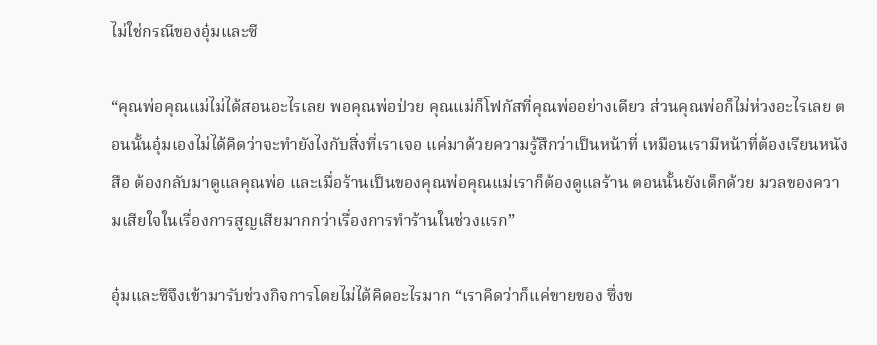ไม่ใช่กรณีของอุ๋มและซี

“คุณพ่อคุณแม่ไม่ได้สอนอะไรเลย พอคุณพ่อป่วย คุณแม่ก็โฟกัสที่คุณพ่ออย่างเดียว ส่วนคุณพ่อก็ไม่ห่วงอะไรเลย ตอนนั้นอุ๋มเองไม่ได้คิดว่าจะทำยังไงกับสิ่งที่เราเจอ แค่มาด้วยความรู้สึกว่าเป็นหน้าที่ เหมือนเรามีหน้าที่ต้องเรียนหนังสือ ต้องกลับมาดูแลคุณพ่อ และเมื่อร้านเป็นของคุณพ่อคุณแม่เราก็ต้องดูแลร้าน ตอนนั้นยังเด็กด้วย มวลของความเสียใจในเรื่องการสูญเสียมากกว่าเรื่องการทำร้านในช่วงแรก”

อุ๋มและซีจึงเข้ามารับช่วงกิจการโดยไม่ได้คิดอะไรมาก “เราคิดว่าก็แค่ขายของ ซึ่งข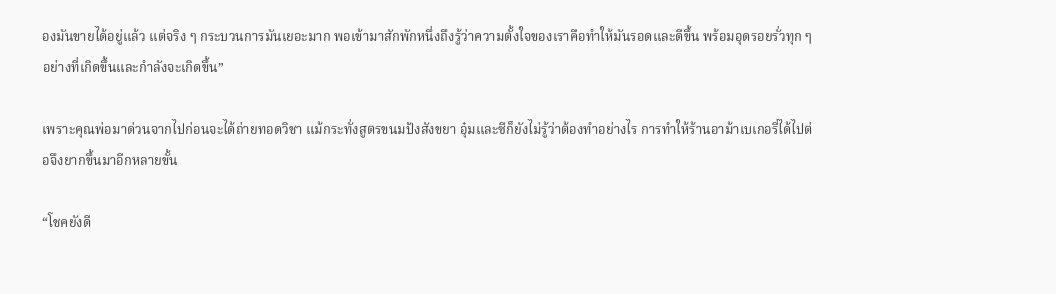องมันขายได้อยู่แล้ว แต่จริง ๆ กระบวนการมันเยอะมาก พอเข้ามาสักพักหนึ่งถึงรู้ว่าความตั้งใจของเราคือทำให้มันรอดและดีขึ้น พร้อมอุดรอยรั่วทุก ๆ อย่างที่เกิดขึ้นและกำลังจะเกิดขึ้น”

เพราะคุณพ่อมาด่วนจากไปก่อนจะได้ถ่ายทอดวิชา แม้กระทั่งสูตรขนมปังสังขยา อุ๋มและซีก็ยังไม่รู้ว่าต้องทำอย่างไร การทำให้ร้านอาม้าเบเกอรี่ได้ไปต่อจึงยากขึ้นมาอีกหลายขั้น

“โชคยังดี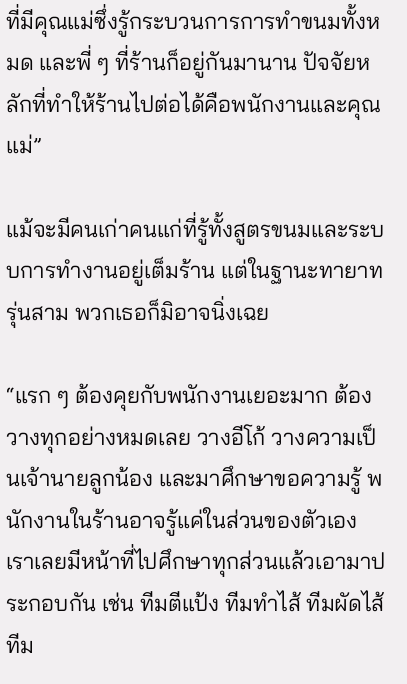ที่มีคุณแม่ซึ่งรู้กระบวนการการทำขนมทั้งหมด และพี่ ๆ ที่ร้านก็อยู่กันมานาน ปัจจัยหลักที่ทำให้ร้านไปต่อได้คือพนักงานและคุณแม่”

แม้จะมีคนเก่าคนแก่ที่รู้ทั้งสูตรขนมและระบบการทำงานอยู่เต็มร้าน แต่ในฐานะทายาทรุ่นสาม พวกเธอก็มิอาจนิ่งเฉย

“แรก ๆ ต้องคุยกับพนักงานเยอะมาก ต้องวางทุกอย่างหมดเลย วางอีโก้ วางความเป็นเจ้านายลูกน้อง และมาศึกษาขอความรู้ พนักงานในร้านอาจรู้แค่ในส่วนของตัวเอง เราเลยมีหน้าที่ไปศึกษาทุกส่วนแล้วเอามาประกอบกัน เช่น ทีมตีแป้ง ทีมทำไส้ ทีมผัดไส้ ทีม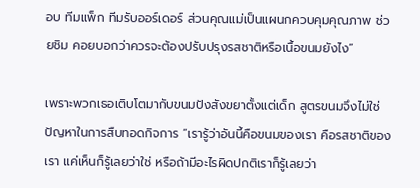อบ ทีมแพ็ก ทีมรับออร์เดอร์ ส่วนคุณแม่เป็นแผนกควบคุมคุณภาพ ช่วยชิม คอยบอกว่าควรจะต้องปรับปรุงรสชาติหรือเนื้อขนมยังไง”

เพราะพวกเธอเติบโตมากับขนมปังสังขยาตั้งแต่เด็ก สูตรขนมจึงไม่ใช่ปัญหาในการสืบทอดกิจการ “เรารู้ว่าอันนี้คือขนมของเรา คือรสชาติของเรา แค่เห็นก็รู้เลยว่าใช่ หรือถ้ามีอะไรผิดปกติเราก็รู้เลยว่า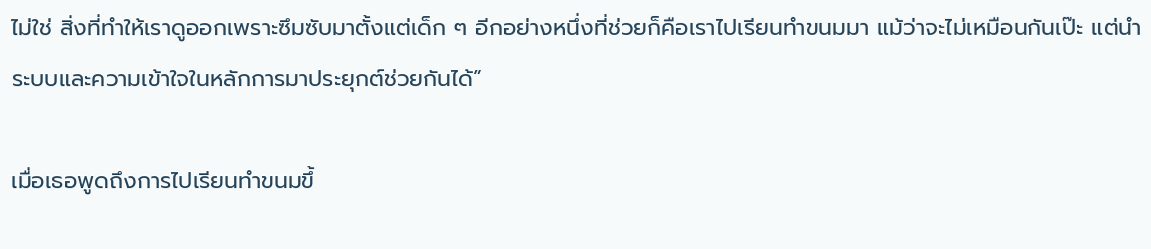ไม่ใช่ สิ่งที่ทำให้เราดูออกเพราะซึมซับมาตั้งแต่เด็ก ๆ อีกอย่างหนึ่งที่ช่วยก็คือเราไปเรียนทำขนมมา แม้ว่าจะไม่เหมือนกันเป๊ะ แต่นำระบบและความเข้าใจในหลักการมาประยุกต์ช่วยกันได้”

เมื่อเธอพูดถึงการไปเรียนทำขนมขึ้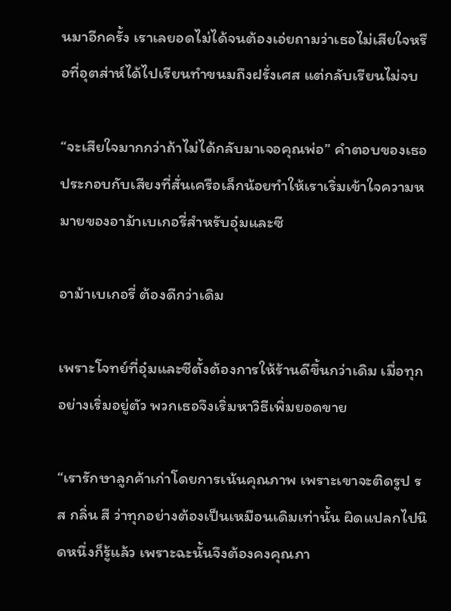นมาอีกครั้ง เราเลยอดไม่ได้จนต้องเอ่ยถามว่าเธอไม่เสียใจหรือที่อุตส่าห์ได้ไปเรียนทำขนมถึงฝรั่งเศส แต่กลับเรียนไม่จบ

“จะเสียใจมากกว่าถ้าไม่ได้กลับมาเจอคุณพ่อ” คำตอบของเธอประกอบกับเสียงที่สั่นเครือเล็กน้อยทำให้เราเริ่มเข้าใจความหมายของอาม้าเบเกอรี่สำหรับอุ๋มและซี

อาม้าเบเกอรี่ ต้องดีกว่าเดิม

เพราะโจทย์ที่อุ๋มและซีตั้งต้องการให้ร้านดีขึ้นกว่าเดิม เมื่อทุกอย่างเริ่มอยู่ตัว พวกเธอจึงเริ่มหาวิธีเพิ่มยอดขาย

“เรารักษาลูกค้าเก่าโดยการเน้นคุณภาพ เพราะเขาจะติดรูป รส กลิ่น สี ว่าทุกอย่างต้องเป็นเหมือนเดิมเท่านั้น ผิดแปลกไปนิดหนึ่งก็รู้แล้ว เพราะฉะนั้นจึงต้องคงคุณภา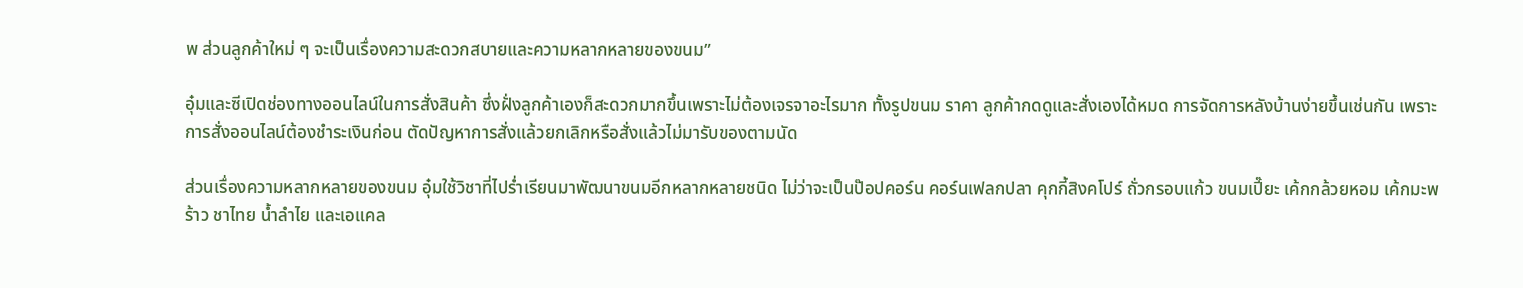พ ส่วนลูกค้าใหม่ ๆ จะเป็นเรื่องความสะดวกสบายและความหลากหลายของขนม”

อุ๋มและซีเปิดช่องทางออนไลน์ในการสั่งสินค้า ซึ่งฝั่งลูกค้าเองก็สะดวกมากขึ้นเพราะไม่ต้องเจรจาอะไรมาก ทั้งรูปขนม ราคา ลูกค้ากดดูและสั่งเองได้หมด การจัดการหลังบ้านง่ายขึ้นเช่นกัน เพราะการสั่งออนไลน์ต้องชำระเงินก่อน ตัดปัญหาการสั่งแล้วยกเลิกหรือสั่งแล้วไม่มารับของตามนัด

ส่วนเรื่องความหลากหลายของขนม อุ๋มใช้วิชาที่ไปร่ำเรียนมาพัฒนาขนมอีกหลากหลายชนิด ไม่ว่าจะเป็นป๊อปคอร์น คอร์นเฟลกปลา คุกกี้สิงคโปร์ ถั่วกรอบแก้ว ขนมเปี๊ยะ เค้กกล้วยหอม เค้กมะพร้าว ชาไทย น้ำลำไย และเอแคล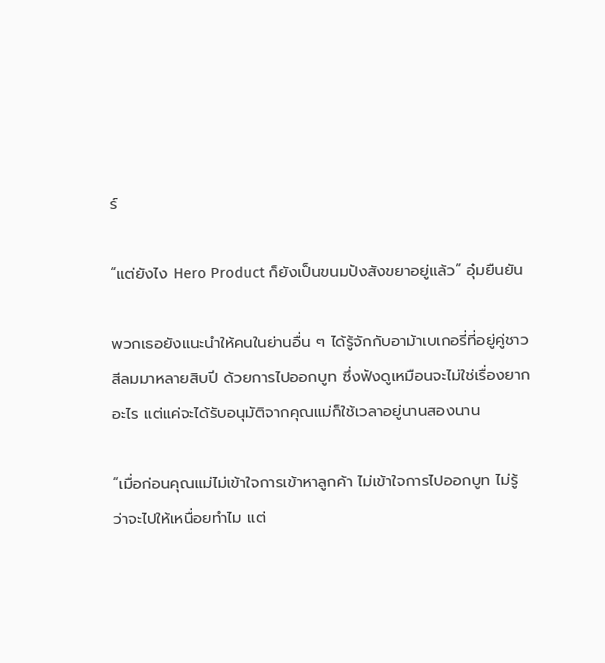ร์

“แต่ยังไง Hero Product ก็ยังเป็นขนมปังสังขยาอยู่แล้ว” อุ๋มยืนยัน

พวกเธอยังแนะนำให้คนในย่านอื่น ๆ ได้รู้จักกับอาม้าเบเกอรี่ที่อยู่คู่ชาวสีลมมาหลายสิบปี ด้วยการไปออกบูท ซึ่งฟังดูเหมือนจะไม่ใช่เรื่องยากอะไร แต่แค่จะได้รับอนุมัติจากคุณแม่ก็ใช้เวลาอยู่นานสองนาน

“เมื่อก่อนคุณแม่ไม่เข้าใจการเข้าหาลูกค้า ไม่เข้าใจการไปออกบูท ไม่รู้ว่าจะไปให้เหนื่อยทำไม แต่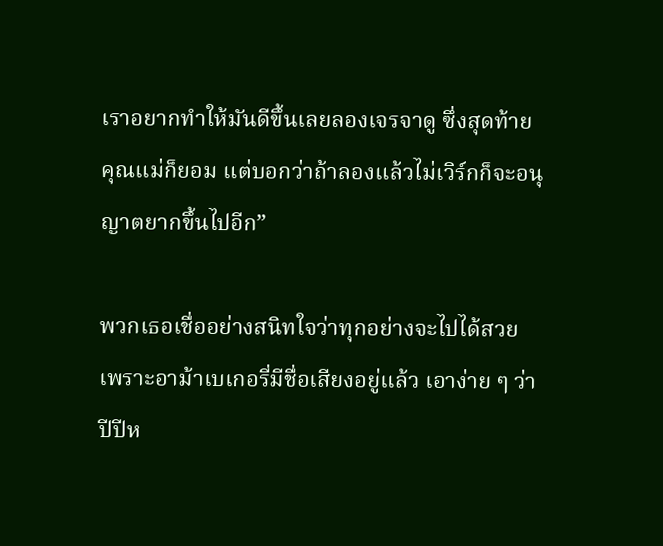เราอยากทำให้มันดีขึ้นเลยลองเจรจาดู ซึ่งสุดท้ายคุณแม่ก็ยอม แต่บอกว่าถ้าลองแล้วไม่เวิร์กก็จะอนุญาตยากขึ้นไปอีก”

พวกเธอเชื่ออย่างสนิทใจว่าทุกอย่างจะไปได้สวย เพราะอาม้าเบเกอรี่มีชื่อเสียงอยู่แล้ว เอาง่าย ๆ ว่าปีปีห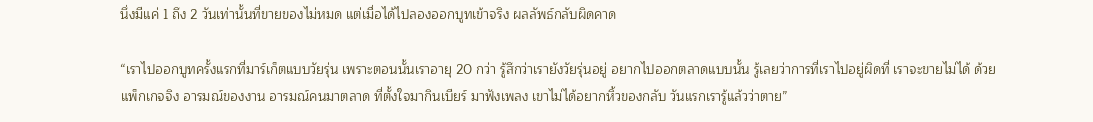นึ่งมีแค่ 1 ถึง 2 วันเท่านั้นที่ขายของไม่หมด แต่เมื่อได้ไปลองออกบูทเข้าจริง ผลลัพธ์กลับผิดคาด

“เราไปออกบูทครั้งแรกที่มาร์เก็ตแบบวัยรุ่น เพราะตอนนั้นเราอายุ 20 กว่า รู้สึกว่าเรายังวัยรุ่นอยู่ อยากไปออกตลาดแบบนั้น รู้เลยว่าการที่เราไปอยู่ผิดที่ เราจะขายไม่ได้ ด้วยแพ็กเกจจิง อารมณ์ของงาน อารมณ์คนมาตลาด ที่ตั้งใจมากินเบียร์ มาฟังเพลง เขาไม่ได้อยากหิ้วของกลับ วันแรกเรารู้แล้วว่าตาย”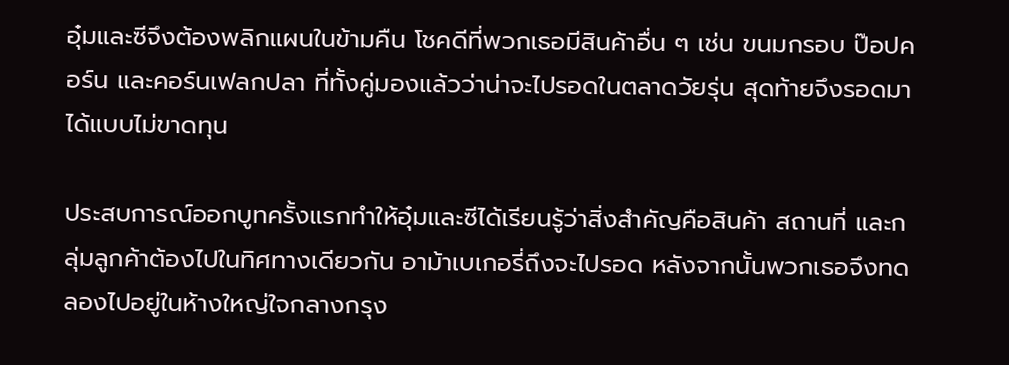อุ๋มและซีจึงต้องพลิกแผนในข้ามคืน โชคดีที่พวกเธอมีสินค้าอื่น ๆ เช่น ขนมกรอบ ป๊อปคอร์น และคอร์นเฟลกปลา ที่ทั้งคู่มองแล้วว่าน่าจะไปรอดในตลาดวัยรุ่น สุดท้ายจึงรอดมาได้แบบไม่ขาดทุน

ประสบการณ์ออกบูทครั้งแรกทำให้อุ๋มและซีได้เรียนรู้ว่าสิ่งสำคัญคือสินค้า สถานที่ และกลุ่มลูกค้าต้องไปในทิศทางเดียวกัน อาม้าเบเกอรี่ถึงจะไปรอด หลังจากนั้นพวกเธอจึงทดลองไปอยู่ในห้างใหญ่ใจกลางกรุง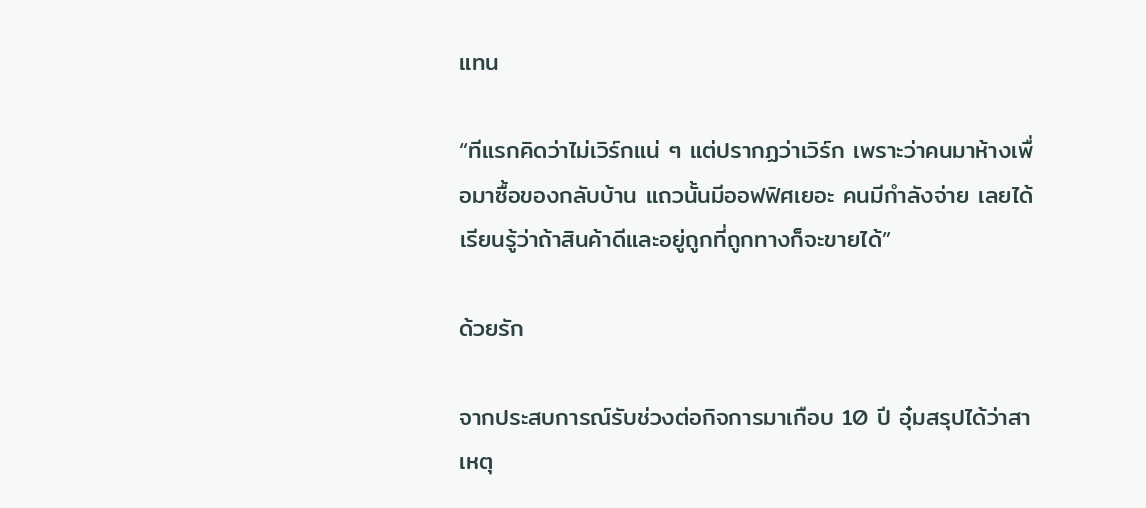แทน

“ทีแรกคิดว่าไม่เวิร์กแน่ ๆ แต่ปรากฏว่าเวิร์ก เพราะว่าคนมาห้างเพื่อมาซื้อของกลับบ้าน แถวนั้นมีออฟฟิศเยอะ คนมีกำลังจ่าย เลยได้เรียนรู้ว่าถ้าสินค้าดีและอยู่ถูกที่ถูกทางก็จะขายได้”

ด้วยรัก

จากประสบการณ์รับช่วงต่อกิจการมาเกือบ 10 ปี อุ๋มสรุปได้ว่าสาเหตุ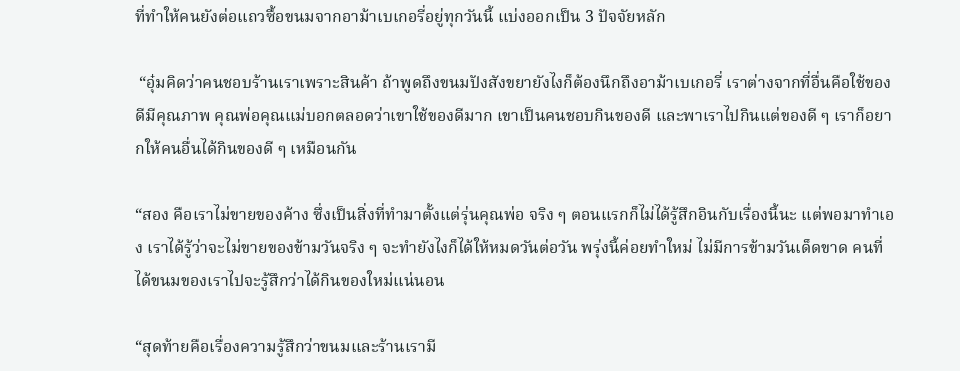ที่ทำให้คนยังต่อแถวซื้อขนมจากอาม้าเบเกอรี่อยู่ทุกวันนี้ แบ่งออกเป็น 3 ปัจจัยหลัก

 “อุ๋มคิดว่าคนชอบร้านเราเพราะสินค้า ถ้าพูดถึงขนมปังสังขยายังไงก็ต้องนึกถึงอาม้าเบเกอรี่ เราต่างจากที่อื่นคือใช้ของดีมีคุณภาพ คุณพ่อคุณแม่บอกตลอดว่าเขาใช้ของดีมาก เขาเป็นคนชอบกินของดี และพาเราไปกินแต่ของดี ๆ เราก็อยากให้คนอื่นได้กินของดี ๆ เหมือนกัน

“สอง คือเราไม่ขายของค้าง ซึ่งเป็นสิ่งที่ทำมาตั้งแต่รุ่นคุณพ่อ จริง ๆ ตอนแรกก็ไม่ได้รู้สึกอินกับเรื่องนี้นะ แต่พอมาทำเอง เราได้รู้ว่าจะไม่ขายของข้ามวันจริง ๆ จะทำยังไงก็ได้ให้หมดวันต่อวัน พรุ่งนี้ค่อยทำใหม่ ไม่มีการข้ามวันเด็ดขาด คนที่ได้ขนมของเราไปจะรู้สึกว่าได้กินของใหม่แน่นอน

“สุดท้ายคือเรื่องความรู้สึกว่าขนมและร้านเรามี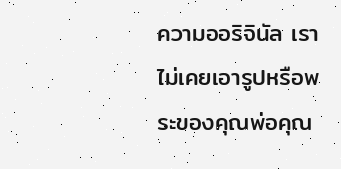ความออริจินัล เราไม่เคยเอารูปหรือพระของคุณพ่อคุณ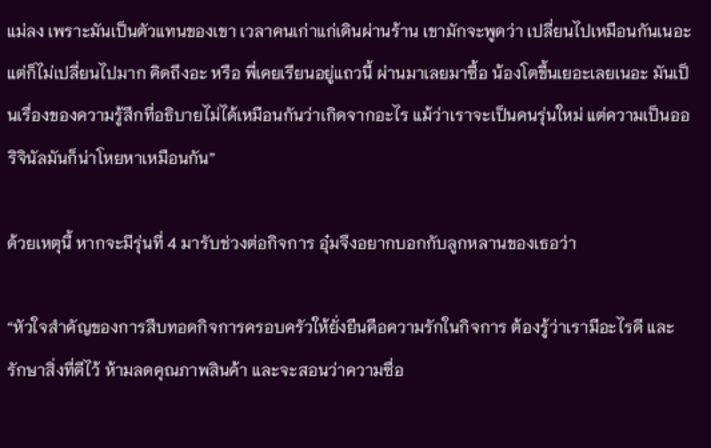แม่ลง เพราะมันเป็นตัวแทนของเขา เวลาคนเก่าแก่เดินผ่านร้าน เขามักจะพูดว่า เปลี่ยนไปเหมือนกันเนอะ แต่ก็ไม่เปลี่ยนไปมาก คิดถึงอะ หรือ พี่เคยเรียนอยู่แถวนี้ ผ่านมาเลยมาซื้อ น้องโตขึ้นเยอะเลยเนอะ มันเป็นเรื่องของความรู้สึกที่อธิบายไม่ได้เหมือนกันว่าเกิดจากอะไร แม้ว่าเราจะเป็นคนรุ่นใหม่ แต่ความเป็นออริจินัลมันก็น่าโหยหาเหมือนกัน”

ด้วยเหตุนี้ หากจะมีรุ่นที่ 4 มารับช่วงต่อกิจการ อุ๋มจึงอยากบอกกับลูกหลานของเธอว่า

“หัวใจสำคัญของการสืบทอดกิจการครอบครัวให้ยั่งยืนคือความรักในกิจการ ต้องรู้ว่าเรามีอะไรดี และรักษาสิ่งที่ดีไว้ ห้ามลดคุณภาพสินค้า และจะสอนว่าความซื่อ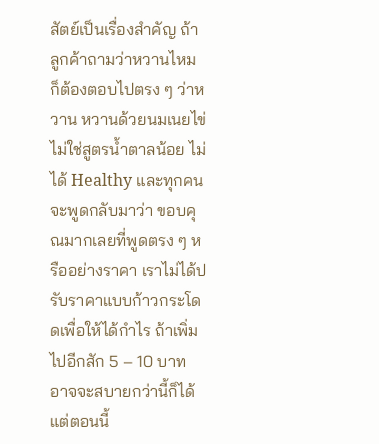สัตย์เป็นเรื่องสำคัญ ถ้าลูกค้าถามว่าหวานไหม ก็ต้องตอบไปตรง ๆ ว่าหวาน หวานด้วยนมเนยไข่ ไม่ใช่สูตรน้ำตาลน้อย ไม่ได้ Healthy และทุกคนจะพูดกลับมาว่า ขอบคุณมากเลยที่พูดตรง ๆ หรืออย่างราคา เราไม่ได้ปรับราคาแบบก้าวกระโดดเพื่อให้ได้กำไร ถ้าเพิ่มไปอีกสัก 5 – 10 บาท อาจจะสบายกว่านี้ก็ได้ แต่ตอนนี้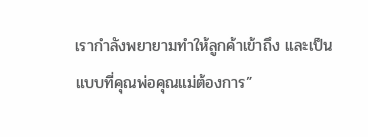เรากำลังพยายามทำให้ลูกค้าเข้าถึง และเป็นแบบที่คุณพ่อคุณแม่ต้องการ”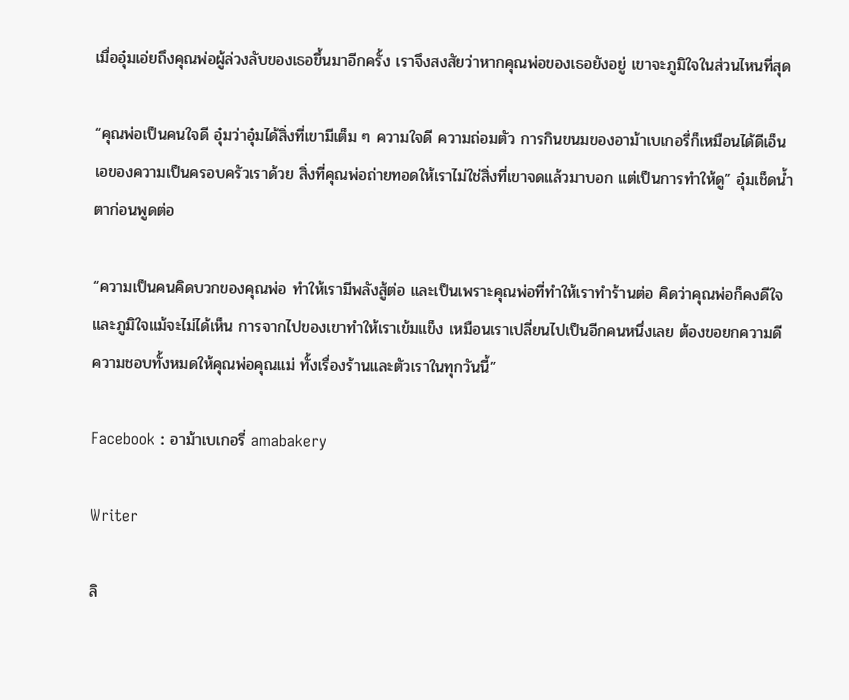เมื่ออุ๋มเอ่ยถึงคุณพ่อผู้ล่วงลับของเธอขึ้นมาอีกครั้ง เราจึงสงสัยว่าหากคุณพ่อของเธอยังอยู่ เขาจะภูมิใจในส่วนไหนที่สุด

“คุณพ่อเป็นคนใจดี อุ๋มว่าอุ๋มได้สิ่งที่เขามีเต็ม ๆ ความใจดี ความถ่อมตัว การกินขนมของอาม้าเบเกอรี่ก็เหมือนได้ดีเอ็นเอของความเป็นครอบครัวเราด้วย สิ่งที่คุณพ่อถ่ายทอดให้เราไม่ใช่สิ่งที่เขาจดแล้วมาบอก แต่เป็นการทำให้ดู” อุ๋มเช็ดน้ำตาก่อนพูดต่อ

“ความเป็นคนคิดบวกของคุณพ่อ ทำให้เรามีพลังสู้ต่อ และเป็นเพราะคุณพ่อที่ทำให้เราทำร้านต่อ คิดว่าคุณพ่อก็คงดีใจและภูมิใจแม้จะไม่ได้เห็น การจากไปของเขาทำให้เราเข้มแข็ง เหมือนเราเปลี่ยนไปเป็นอีกคนหนึ่งเลย ต้องขอยกความดีความชอบทั้งหมดให้คุณพ่อคุณแม่ ทั้งเรื่องร้านและตัวเราในทุกวันนี้”

Facebook : อาม้าเบเกอรี่ amabakery

Writer

ลิ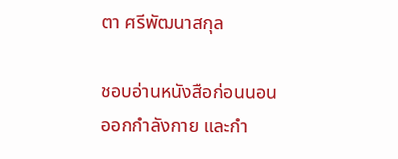ตา ศรีพัฒนาสกุล

ชอบอ่านหนังสือก่อนนอน ออกกำลังกาย และกำ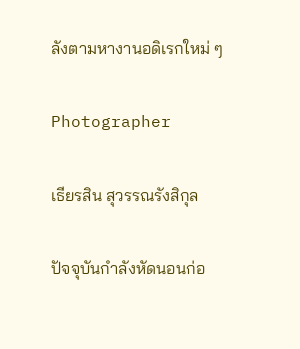ลังตามหางานอดิเรกใหม่ ๆ

Photographer

เธียรสิน สุวรรณรังสิกุล

ปัจจุบันกำลังหัดนอนก่อ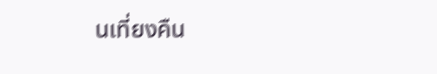นเที่ยงคืน